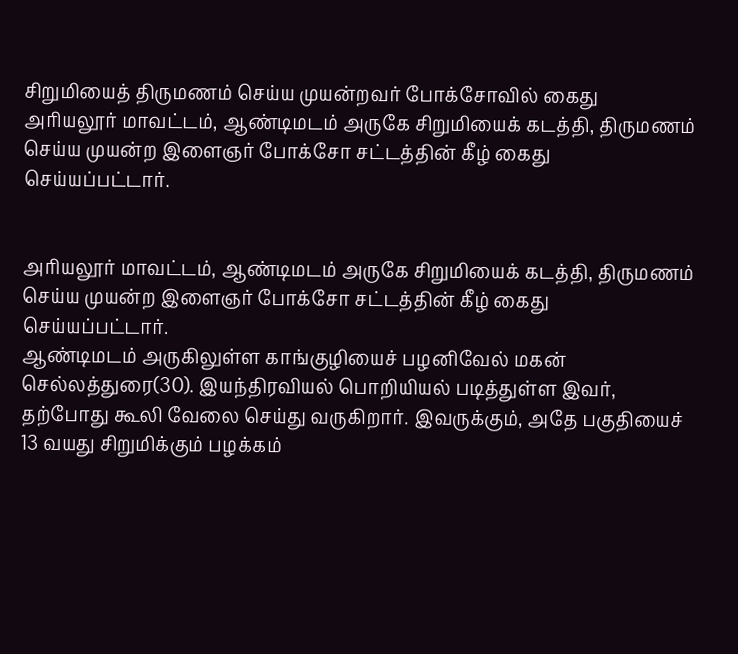சிறுமியைத் திருமணம் செய்ய முயன்றவர் போக்சோவில் கைது
அரியலூர் மாவட்டம், ஆண்டிமடம் அருகே சிறுமியைக் கடத்தி, திருமணம் செய்ய முயன்ற இளைஞர் போக்சோ சட்டத்தின் கீழ் கைது செய்யப்பட்டார்.


அரியலூர் மாவட்டம், ஆண்டிமடம் அருகே சிறுமியைக் கடத்தி, திருமணம் செய்ய முயன்ற இளைஞர் போக்சோ சட்டத்தின் கீழ் கைது செய்யப்பட்டார்.
ஆண்டிமடம் அருகிலுள்ள காங்குழியைச் பழனிவேல் மகன் செல்லத்துரை(30). இயந்திரவியல் பொறியியல் படித்துள்ள இவர், தற்போது கூலி வேலை செய்து வருகிறார். இவருக்கும், அதே பகுதியைச் 13 வயது சிறுமிக்கும் பழக்கம்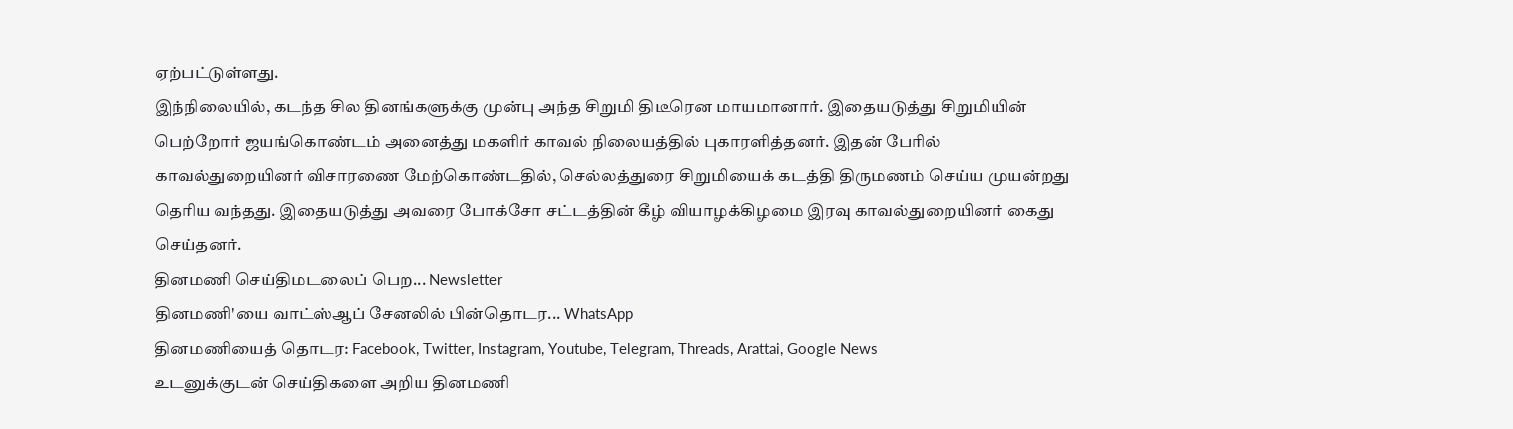ஏற்பட்டுள்ளது.
இந்நிலையில், கடந்த சில தினங்களுக்கு முன்பு அந்த சிறுமி திடீரென மாயமானார். இதையடுத்து சிறுமியின் பெற்றோர் ஜயங்கொண்டம் அனைத்து மகளிர் காவல் நிலையத்தில் புகாரளித்தனர். இதன் பேரில் காவல்துறையினர் விசாரணை மேற்கொண்டதில், செல்லத்துரை சிறுமியைக் கடத்தி திருமணம் செய்ய முயன்றது தெரிய வந்தது. இதையடுத்து அவரை போக்சோ சட்டத்தின் கீழ் வியாழக்கிழமை இரவு காவல்துறையினர் கைது செய்தனர்.
தினமணி செய்திமடலைப் பெற... Newsletter
தினமணி'யை வாட்ஸ்ஆப் சேனலில் பின்தொடர... WhatsApp
தினமணியைத் தொடர: Facebook, Twitter, Instagram, Youtube, Telegram, Threads, Arattai, Google News
உடனுக்குடன் செய்திகளை அறிய தினமணி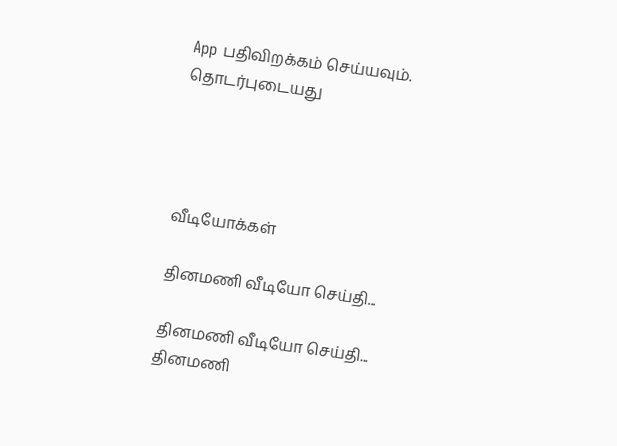App பதிவிறக்கம் செய்யவும்.
தொடர்புடையது




வீடியோக்கள்

தினமணி வீடியோ செய்தி...

தினமணி வீடியோ செய்தி...
தினமணி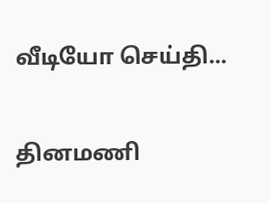வீடியோ செய்தி...

தினமணி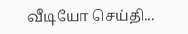வீடியோ செய்தி...